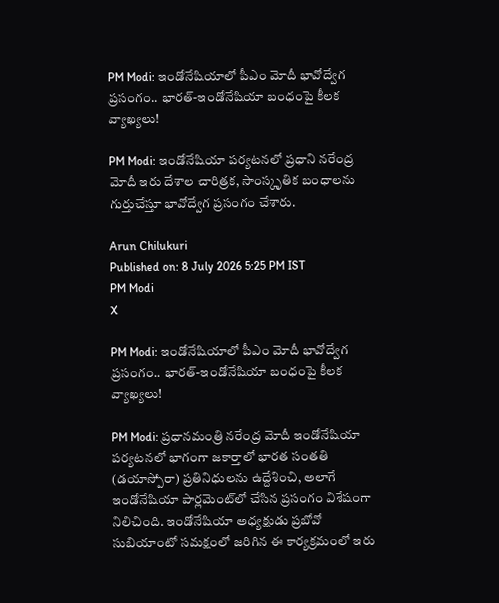PM Modi: ఇండోనేషియాలో పీఎం మోదీ భావోద్వేగ ప్రసంగం.. భారత్-ఇండోనేషియా బంధంపై కీలక వ్యాఖ్యలు!

PM Modi: ఇండోనేషియా పర్యటనలో ప్రధాని నరేంద్ర మోదీ ఇరు దేశాల చారిత్రక, సాంస్కృతిక బంధాలను గుర్తుచేస్తూ భావోద్వేగ ప్రసంగం చేశారు.

Arun Chilukuri
Published on: 8 July 2026 5:25 PM IST
PM Modi
X

PM Modi: ఇండోనేషియాలో పీఎం మోదీ భావోద్వేగ ప్రసంగం.. భారత్-ఇండోనేషియా బంధంపై కీలక వ్యాఖ్యలు!

PM Modi: ప్రధానమంత్రి నరేంద్ర మోదీ ఇండోనేషియా పర్యటనలో భాగంగా జకార్తాలో భారత సంతతి (డయాస్పోరా) ప్రతినిధులను ఉద్దేశించి, అలాగే ఇండోనేషియా పార్లమెంట్‌లో చేసిన ప్రసంగం విశేషంగా నిలిచింది. ఇండోనేషియా అధ్యక్షుడు ప్రబోవో సుబియాంటో సమక్షంలో జరిగిన ఈ కార్యక్రమంలో ఇరు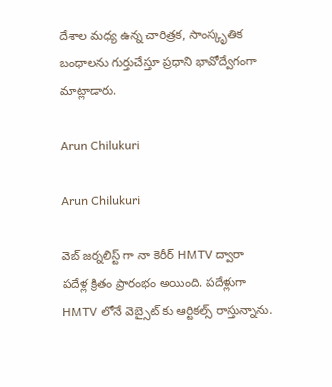దేశాల మధ్య ఉన్న చారిత్రక, సాంస్కృతిక బంధాలను గుర్తుచేస్తూ ప్రధాని భావోద్వేగంగా మాట్లాడారు.

Arun Chilukuri

Arun Chilukuri

వెబ్ జర్నలిస్ట్ గా నా కెరీర్ HMTV ద్వారా పదేళ్ల క్రితం ప్రారంభం అయింది. పదేళ్లుగా HMTV లోనే వెబ్సైట్ కు ఆర్టికల్స్ రాస్తున్నాను.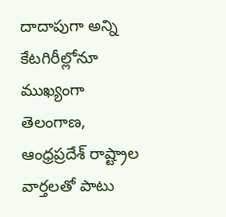దాదాపుగా అన్ని కేటగిరీల్లోనూ ముఖ్యంగా తెలంగాణ, ఆంధ్రప్రదేశ్ రాష్ట్రాల వార్తలతో పాటు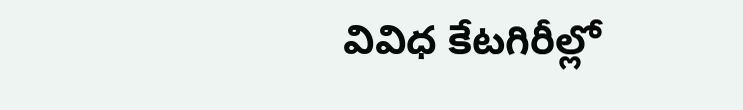వివిధ కేటగిరీల్లో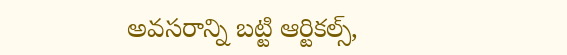అవసరాన్ని బట్టి ఆర్టికల్స్,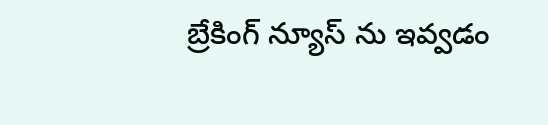బ్రేకింగ్ న్యూస్ ను ఇవ్వడం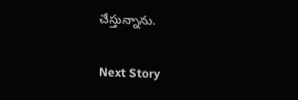చేస్తున్నాను.

Next Story